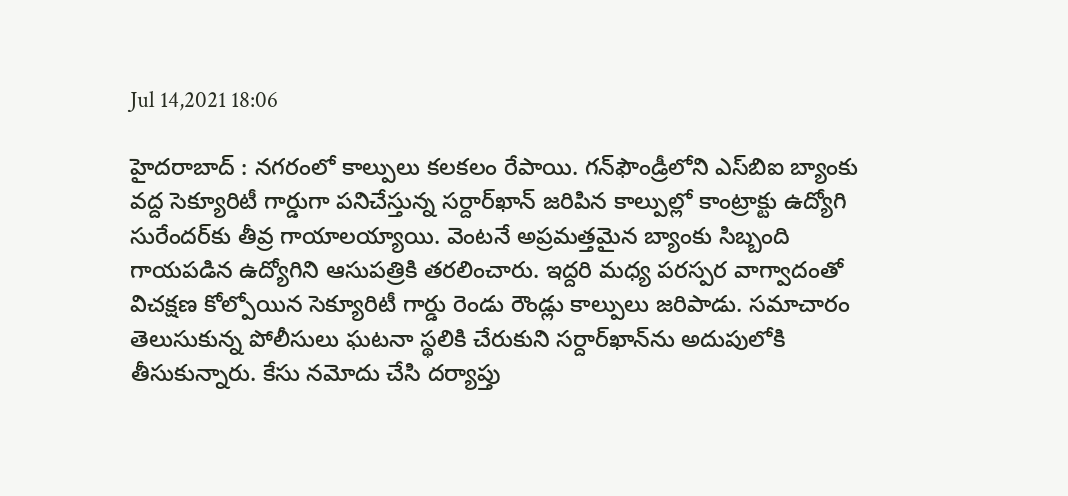Jul 14,2021 18:06

హైదరాబాద్‌ : నగరంలో కాల్పులు కలకలం రేపాయి. గన్‌ఫౌండ్రీలోని ఎస్‌బిఐ బ్యాంకు వద్ద సెక్యూరిటీ గార్డుగా పనిచేస్తున్న సర్దార్‌ఖాన్‌ జరిపిన కాల్పుల్లో కాంట్రాక్టు ఉద్యోగి సురేందర్‌కు తీవ్ర గాయాలయ్యాయి. వెంటనే అప్రమత్తమైన బ్యాంకు సిబ్బంది గాయపడిన ఉద్యోగిని ఆసుపత్రికి తరలించారు. ఇద్దరి మధ్య పరస్పర వాగ్వాదంతో విచక్షణ కోల్పోయిన సెక్యూరిటీ గార్డు రెండు రౌండ్లు కాల్పులు జరిపాడు. సమాచారం తెలుసుకున్న పోలీసులు ఘటనా స్థలికి చేరుకుని సర్దార్‌ఖాన్‌ను అదుపులోకి తీసుకున్నారు. కేసు నమోదు చేసి దర్యాప్తు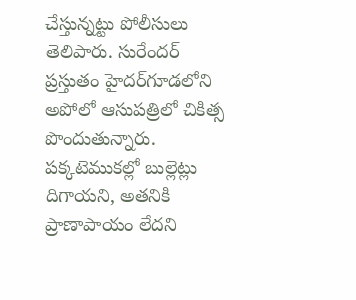చేస్తున్నట్టు పోలీసులు తెలిపారు. సురేందర్‌ ప్రస్తుతం హైదర్‌గూడలోని అపోలో ఆసుపత్రిలో చికిత్స పొందుతున్నారు. పక్కటెముకల్లో బుల్లెట్లు దిగాయని, అతనికి ప్రాణాపాయం లేదని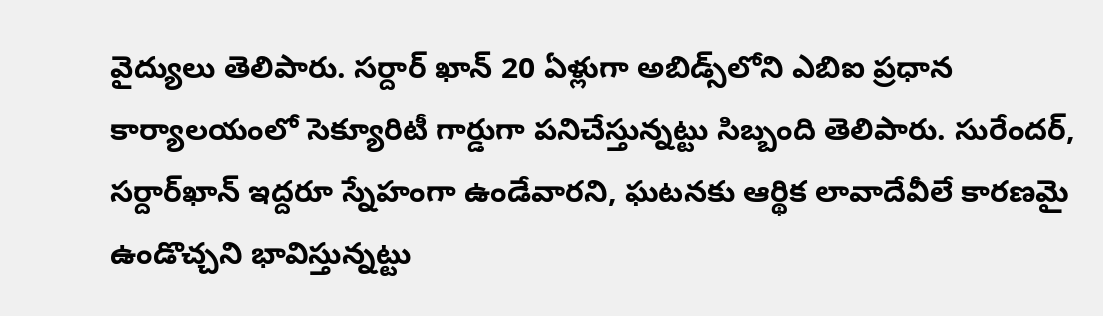వైద్యులు తెలిపారు. సర్దార్‌ ఖాన్‌ 20 ఏళ్లుగా అబిడ్స్‌లోని ఎబిఐ ప్రధాన కార్యాలయంలో సెక్యూరిటీ గార్డుగా పనిచేస్తున్నట్టు సిబ్బంది తెలిపారు. సురేందర్‌, సర్దార్‌ఖాన్‌ ఇద్దరూ స్నేహంగా ఉండేవారని, ఘటనకు ఆర్థిక లావాదేవీలే కారణమై ఉండొచ్చని భావిస్తున్నట్టు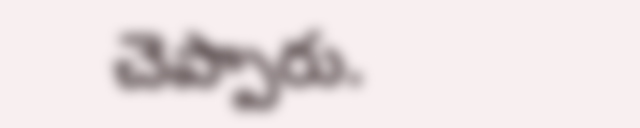చెప్పారు.